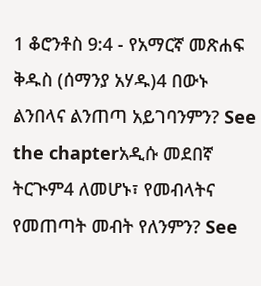1 ቆሮንቶስ 9:4 - የአማርኛ መጽሐፍ ቅዱስ (ሰማንያ አሃዱ)4 በውኑ ልንበላና ልንጠጣ አይገባንምን? See the chapterአዲሱ መደበኛ ትርጒም4 ለመሆኑ፣ የመብላትና የመጠጣት መብት የለንምን? See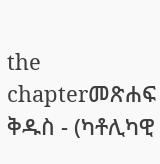the chapterመጽሐፍ ቅዱስ - (ካቶሊካዊ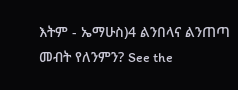እትም - ኤማሁስ)4 ልንበላና ልንጠጣ መብት የለንምን? See the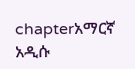chapterአማርኛ አዲሱ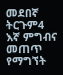መደበኛ ትርጉም4 እኛ ምግብና መጠጥ የማግኘት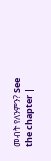መብት የለንምን? See the chapter |